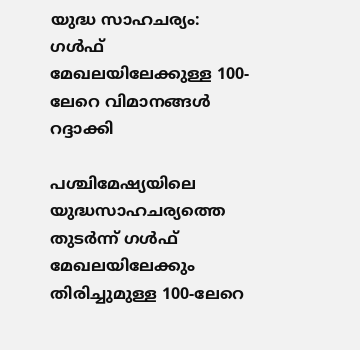യുദ്ധ സാഹചര്യം: ഗള്‍ഫ് മേഖലയിലേക്കുള്ള 100-ലേറെ വിമാനങ്ങള്‍ റദ്ദാക്കി

പശ്ചിമേഷ്യയിലെ യുദ്ധസാഹചര്യത്തെ തുടര്‍ന്ന് ഗള്‍ഫ് മേഖലയിലേക്കും തിരിച്ചുമുള്ള 100-ലേറെ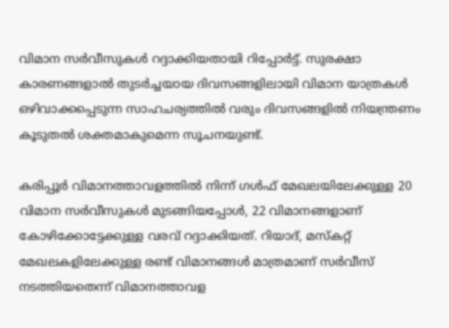വിമാന സര്‍വീസുകള്‍ റദ്ദാക്കിയതായി റിപ്പോര്‍ട്ട്. സുരക്ഷാ കാരണങ്ങളാല്‍ തുടര്‍ച്ചയായ ദിവസങ്ങളിലായി വിമാന യാത്രകള്‍ ഒഴിവാക്കപ്പെടുന്ന സാഹചര്യത്തില്‍ വരും ദിവസങ്ങളില്‍ നിയന്ത്രണം കൂടുതല്‍ ശക്തമാകുമെന്ന സൂചനയുണ്ട്.

കരിപ്പൂര്‍ വിമാനത്താവളത്തില്‍ നിന്ന് ഗള്‍ഫ് മേഖലയിലേക്കുള്ള 20 വിമാന സര്‍വീസുകള്‍ മുടങ്ങിയപ്പോള്‍, 22 വിമാനങ്ങളാണ് കോഴിക്കോട്ടേക്കുള്ള വരവ് റദ്ദാക്കിയത്. റിയാദ്, മസ്‌കറ്റ് മേഖലകളിലേക്കുള്ള രണ്ട് വിമാനങ്ങള്‍ മാത്രമാണ് സര്‍വീസ് നടത്തിയതെന്ന് വിമാനത്താവള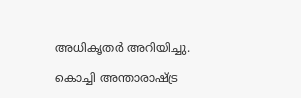അധികൃതര്‍ അറിയിച്ചു.

കൊച്ചി അന്താരാഷ്ട്ര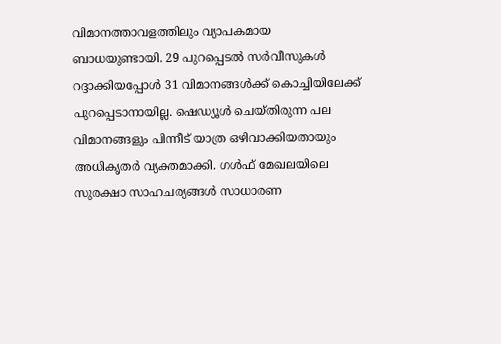വിമാനത്താവളത്തിലും വ്യാപകമായ ബാധയുണ്ടായി. 29 പുറപ്പെടല്‍ സര്‍വീസുകള്‍ റദ്ദാക്കിയപ്പോള്‍ 31 വിമാനങ്ങള്‍ക്ക് കൊച്ചിയിലേക്ക് പുറപ്പെടാനായില്ല. ഷെഡ്യൂള്‍ ചെയ്തിരുന്ന പല വിമാനങ്ങളും പിന്നീട് യാത്ര ഒഴിവാക്കിയതായും അധികൃതര്‍ വ്യക്തമാക്കി. ഗള്‍ഫ് മേഖലയിലെ സുരക്ഷാ സാഹചര്യങ്ങള്‍ സാധാരണ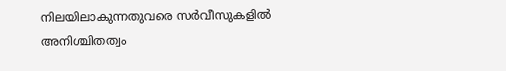നിലയിലാകുന്നതുവരെ സര്‍വീസുകളില്‍ അനിശ്ചിതത്വം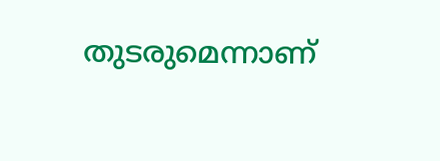തുടരുമെന്നാണ്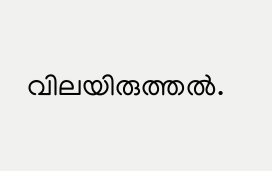വിലയിരുത്തല്‍.